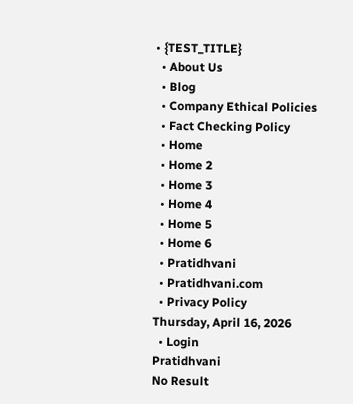• {TEST_TITLE}
  • About Us
  • Blog
  • Company Ethical Policies
  • Fact Checking Policy
  • Home
  • Home 2
  • Home 3
  • Home 4
  • Home 5
  • Home 6
  • Pratidhvani
  • Pratidhvani.com
  • Privacy Policy
Thursday, April 16, 2026
  • Login
Pratidhvani
No Result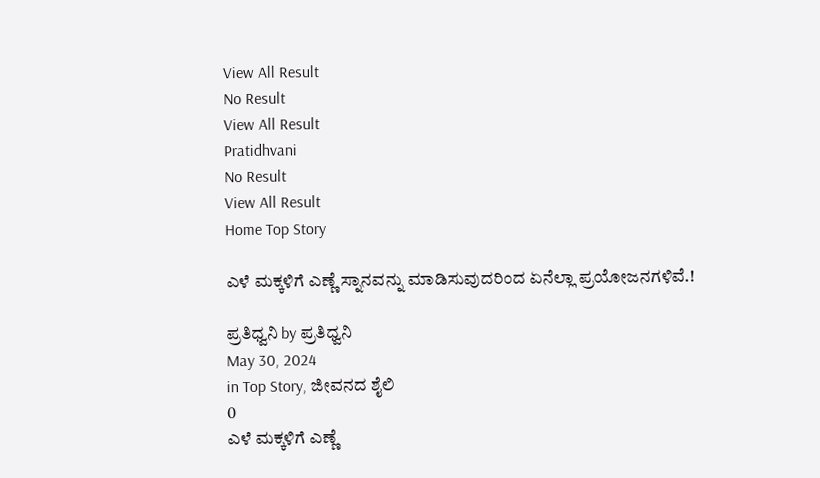View All Result
No Result
View All Result
Pratidhvani
No Result
View All Result
Home Top Story

ಎಳೆ ಮಕ್ಕಳಿಗೆ ಎಣ್ಣೆ ಸ್ನಾನವನ್ನು ಮಾಡಿಸುವುದರಿಂದ ಏನೆಲ್ಲಾ ಪ್ರಯೋಜನಗಳಿವೆ.!

ಪ್ರತಿಧ್ವನಿ by ಪ್ರತಿಧ್ವನಿ
May 30, 2024
in Top Story, ಜೀವನದ ಶೈಲಿ
0
ಎಳೆ ಮಕ್ಕಳಿಗೆ ಎಣ್ಣೆ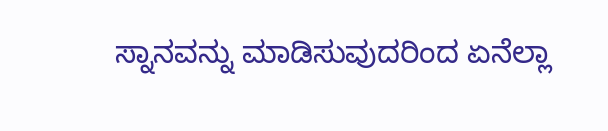ಸ್ನಾನವನ್ನು ಮಾಡಿಸುವುದರಿಂದ ಏನೆಲ್ಲಾ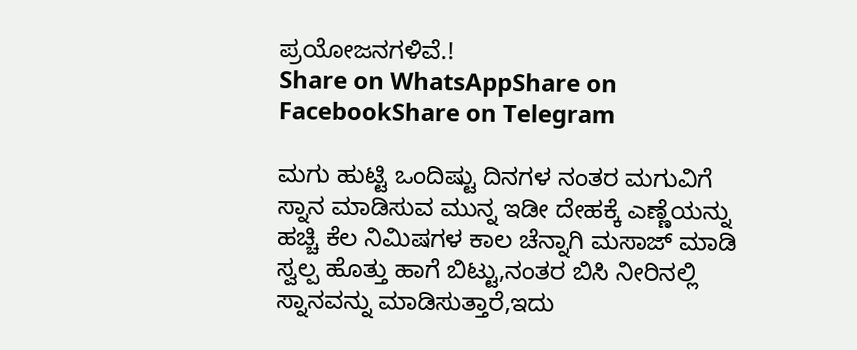ಪ್ರಯೋಜನಗಳಿವೆ.!
Share on WhatsAppShare on FacebookShare on Telegram

ಮಗು ಹುಟ್ಟಿ ಒಂದಿಷ್ಟು ದಿನಗಳ ನಂತರ ಮಗುವಿಗೆ ಸ್ನಾನ ಮಾಡಿಸುವ ಮುನ್ನ ಇಡೀ ದೇಹಕ್ಕೆ ಎಣ್ಣೆಯನ್ನು ಹಚ್ಚಿ ಕೆಲ ನಿಮಿಷಗಳ ಕಾಲ ಚೆನ್ನಾಗಿ ಮಸಾಜ್ ಮಾಡಿ ಸ್ವಲ್ಪ ಹೊತ್ತು ಹಾಗೆ ಬಿಟ್ಟು,ನಂತರ ಬಿಸಿ ನೀರಿನಲ್ಲಿ ಸ್ನಾನವನ್ನು ಮಾಡಿಸುತ್ತಾರೆ,ಇದು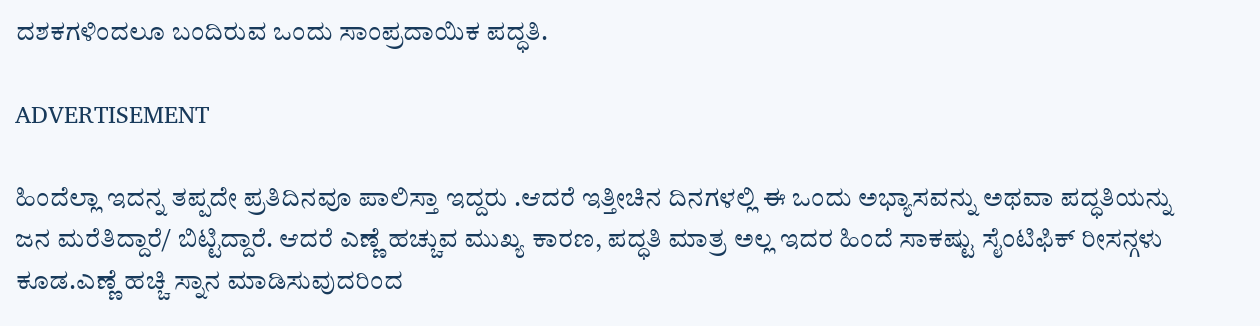ದಶಕಗಳಿಂದಲೂ ಬಂದಿರುವ ಒಂದು ಸಾಂಪ್ರದಾಯಿಕ ಪದ್ಧತಿ.

ADVERTISEMENT

ಹಿಂದೆಲ್ಲಾ ಇದನ್ನ ತಪ್ಪದೇ ಪ್ರತಿದಿನವೂ ಪಾಲಿಸ್ತಾ ಇದ್ದರು .ಆದರೆ ಇತ್ತೀಚಿನ ದಿನಗಳಲ್ಲಿ ಈ ಒಂದು ಅಭ್ಯಾಸವನ್ನು ಅಥವಾ ಪದ್ಧತಿಯನ್ನು ಜನ ಮರೆತಿದ್ದಾರೆ/ ಬಿಟ್ಟಿದ್ದಾರೆ. ಆದರೆ ಎಣ್ಣೆ ಹಚ್ಚುವ ಮುಖ್ಯ ಕಾರಣ, ಪದ್ಧತಿ ಮಾತ್ರ ಅಲ್ಲ ಇದರ ಹಿಂದೆ ಸಾಕಷ್ಟು ಸೈಂಟಿಫಿಕ್ ರೀಸನ್ಗಳು ಕೂಡ.ಎಣ್ಣೆ ಹಚ್ಚಿ ಸ್ನಾನ ಮಾಡಿಸುವುದರಿಂದ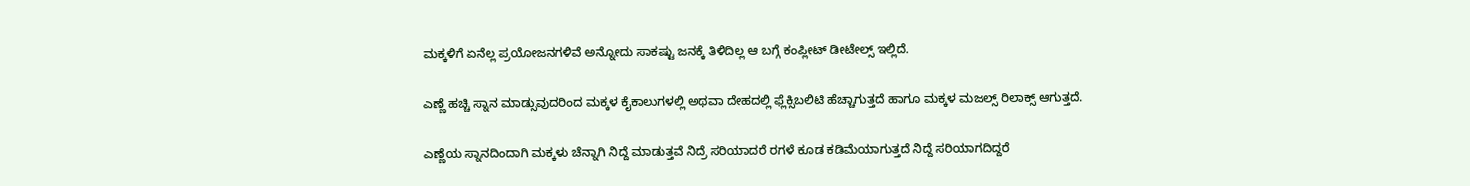ಮಕ್ಕಳಿಗೆ ಏನೆಲ್ಲ ಪ್ರಯೋಜನಗಳಿವೆ ಅನ್ನೋದು ಸಾಕಷ್ಟು ಜನಕ್ಕೆ ತಿಳಿದಿಲ್ಲ ಆ ಬಗ್ಗೆ ಕಂಪ್ಲೀಟ್ ಡೀಟೇಲ್ಸ್ ಇಲ್ಲಿದೆ.

ಎಣ್ಣೆ ಹಚ್ಚಿ ಸ್ನಾನ ಮಾಡ್ಸುವುದರಿಂದ ಮಕ್ಕಳ ಕೈಕಾಲುಗಳಲ್ಲಿ ಅಥವಾ ದೇಹದಲ್ಲಿ ಫ್ಲೆಕ್ಸಿಬಲಿಟಿ ಹೆಚ್ಚಾಗುತ್ತದೆ ಹಾಗೂ ಮಕ್ಕಳ ಮಜಲ್ಸ್ ರಿಲಾಕ್ಸ್ ಆಗುತ್ತದೆ.

ಎಣ್ಣೆಯ ಸ್ನಾನದಿಂದಾಗಿ ಮಕ್ಕಳು ಚೆನ್ನಾಗಿ ನಿದ್ದೆ ಮಾಡುತ್ತವೆ ನಿದ್ರೆ ಸರಿಯಾದರೆ ರಗಳೆ ಕೂಡ ಕಡಿಮೆಯಾಗುತ್ತದೆ ನಿದ್ದೆ ಸರಿಯಾಗದಿದ್ದರೆ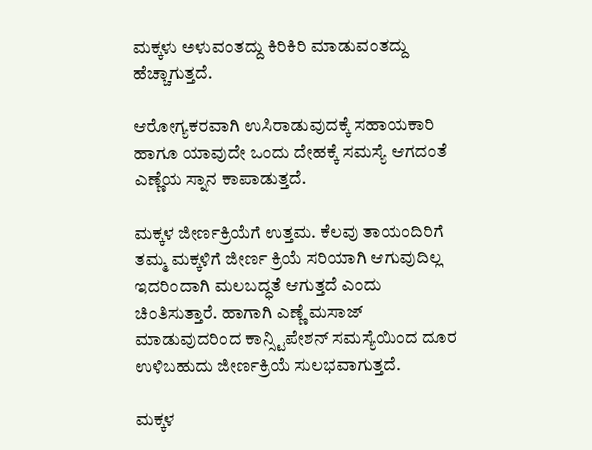ಮಕ್ಕಳು ಅಳುವಂತದ್ದು ಕಿರಿಕಿರಿ ಮಾಡುವಂತದ್ದು ಹೆಚ್ಚಾಗುತ್ತದೆ.

ಆರೋಗ್ಯಕರವಾಗಿ ಉಸಿರಾಡುವುದಕ್ಕೆ ಸಹಾಯಕಾರಿ ಹಾಗೂ ಯಾವುದೇ ಒಂದು ದೇಹಕ್ಕೆ ಸಮಸ್ಯೆ ಆಗದಂತೆ ಎಣ್ಣೆಯ ಸ್ನಾನ ಕಾಪಾಡುತ್ತದೆ.

ಮಕ್ಕಳ ಜೀರ್ಣಕ್ರಿಯೆಗೆ ಉತ್ತಮ. ಕೆಲವು ತಾಯಂದಿರಿಗೆ ತಮ್ಮ ಮಕ್ಕಳಿಗೆ ಜೀರ್ಣ ಕ್ರಿಯೆ ಸರಿಯಾಗಿ ಆಗುವುದಿಲ್ಲ ಇದರಿಂದಾಗಿ ಮಲಬದ್ಧತೆ ಆಗುತ್ತದೆ ಎಂದು ಚಿಂತಿಸುತ್ತಾರೆ. ಹಾಗಾಗಿ ಎಣ್ಣೆ ಮಸಾಜ್ ಮಾಡುವುದರಿಂದ ಕಾನ್ಸ್ಟಿಪೇಶನ್ ಸಮಸ್ಯೆಯಿಂದ ದೂರ ಉಳಿಬಹುದು ಜೀರ್ಣಕ್ರಿಯೆ ಸುಲಭವಾಗುತ್ತದೆ.

ಮಕ್ಕಳ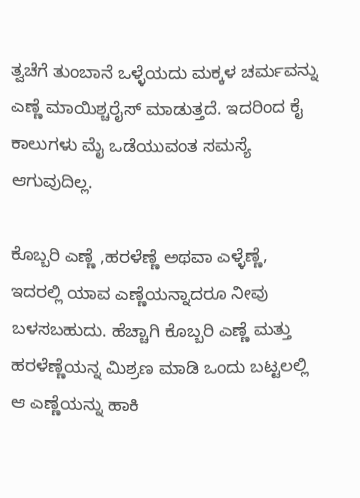ತ್ವಚೆಗೆ ತುಂಬಾನೆ ಒಳ್ಳೆಯದು ಮಕ್ಕಳ ಚರ್ಮವನ್ನು ಎಣ್ಣೆ ಮಾಯಿಶ್ಚರೈಸ್ ಮಾಡುತ್ತದೆ. ಇದರಿಂದ ಕೈ ಕಾಲುಗಳು ಮೈ ಒಡೆಯುವಂತ ಸಮಸ್ಯೆ ಆಗುವುದಿಲ್ಲ.

ಕೊಬ್ಬರಿ ಎಣ್ಣೆ ,ಹರಳೆಣ್ಣೆ ಅಥವಾ ಎಳ್ಳೆಣ್ಣೆ, ಇದರಲ್ಲಿ ಯಾವ ಎಣ್ಣೆಯನ್ನಾದರೂ ನೀವು ಬಳಸಬಹುದು. ಹೆಚ್ಚಾಗಿ ಕೊಬ್ಬರಿ ಎಣ್ಣೆ ಮತ್ತು ಹರಳೆಣ್ಣೆಯನ್ನ ಮಿಶ್ರಣ ಮಾಡಿ ಒಂದು ಬಟ್ಟಲಲ್ಲಿ ಆ ಎಣ್ಣೆಯನ್ನು ಹಾಕಿ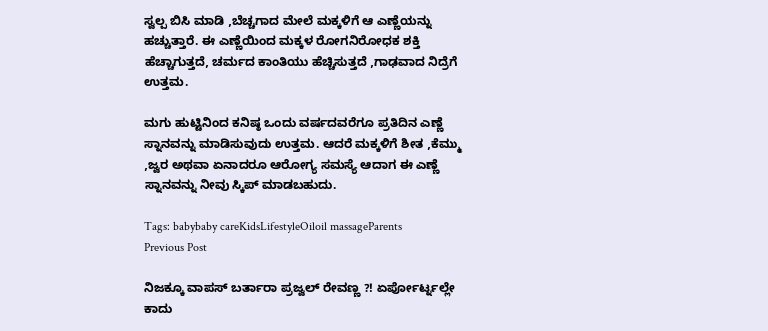ಸ್ವಲ್ಪ ಬಿಸಿ ಮಾಡಿ ,ಬೆಚ್ಚಗಾದ ಮೇಲೆ ಮಕ್ಕಳಿಗೆ ಆ ಎಣ್ಣೆಯನ್ನು ಹಚ್ಚುತ್ತಾರೆ. ಈ ಎಣ್ಣೆಯಿಂದ ಮಕ್ಕಳ ರೋಗನಿರೋಧಕ ಶಕ್ತಿ ಹೆಚ್ಚಾಗುತ್ತದೆ, ಚರ್ಮದ ಕಾಂತಿಯು ಹೆಚ್ಚಿಸುತ್ತದೆ ,ಗಾಢವಾದ ನಿದ್ರೆಗೆ ಉತ್ತಮ.

ಮಗು ಹುಟ್ಟಿನಿಂದ ಕನಿಷ್ಠ ಒಂದು ವರ್ಷದವರೆಗೂ ಪ್ರತಿದಿನ ಎಣ್ಣೆ ಸ್ನಾನವನ್ನು ಮಾಡಿಸುವುದು ಉತ್ತಮ. ಆದರೆ ಮಕ್ಕಳಿಗೆ ಶೀತ ,ಕೆಮ್ಮು ,ಜ್ವರ ಅಥವಾ ಏನಾದರೂ ಆರೋಗ್ಯ ಸಮಸ್ಯೆ ಆದಾಗ ಈ ಎಣ್ಣೆ ಸ್ನಾನವನ್ನು ನೀವು ಸ್ಕಿಪ್ ಮಾಡಬಹುದು.

Tags: babybaby careKidsLifestyleOiloil massageParents
Previous Post

ನಿಜಕ್ಕೂ ವಾಪಸ್ ಬರ್ತಾರಾ ಪ್ರಜ್ವಲ್ ರೇವಣ್ಣ ?! ಏರ್ಪೋರ್ಟ್ನಲ್ಲೇ ಕಾದು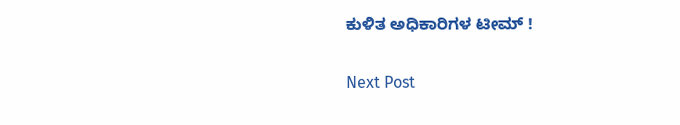ಕುಳಿತ ಅಧಿಕಾರಿಗಳ ಟೀಮ್ !

Next Post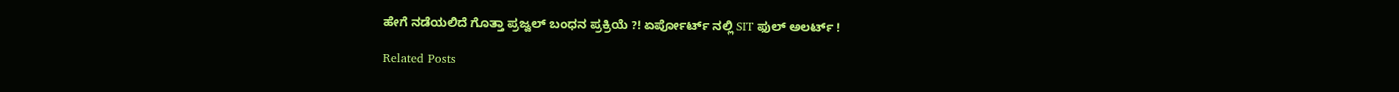ಹೇಗೆ ನಡೆಯಲಿದೆ ಗೊತ್ತಾ ಪ್ರಜ್ವಲ್ ಬಂಧನ ಪ್ರಕ್ರಿಯೆ ?! ಏರ್ಪೋರ್ಟ್ ನಲ್ಲಿ SIT ಫುಲ್ ಅಲರ್ಟ್ !

Related Posts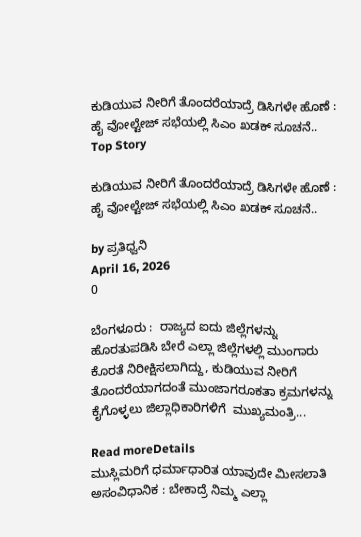ಕುಡಿಯುವ ನೀರಿಗೆ ತೊಂದರೆಯಾದ್ರೆ ಡಿಸಿಗಳೇ ಹೊಣೆ : ಹೈ ವೋಲ್ಟೇಜ್‌ ಸಭೆಯಲ್ಲಿ ಸಿಎಂ ಖಡಕ್‌ ಸೂಚನೆ..
Top Story

ಕುಡಿಯುವ ನೀರಿಗೆ ತೊಂದರೆಯಾದ್ರೆ ಡಿಸಿಗಳೇ ಹೊಣೆ : ಹೈ ವೋಲ್ಟೇಜ್‌ ಸಭೆಯಲ್ಲಿ ಸಿಎಂ ಖಡಕ್‌ ಸೂಚನೆ..

by ಪ್ರತಿಧ್ವನಿ
April 16, 2026
0

ಬೆಂಗಳೂರು :  ರಾಜ್ಯದ ಐದು ಜಿಲ್ಲೆಗಳನ್ನು ಹೊರತುಪಡಿಸಿ ಬೇರೆ ಎಲ್ಲಾ ಜಿಲ್ಲೆಗಳಲ್ಲಿ ಮುಂಗಾರು ಕೊರತೆ ನಿರೀಕ್ಷಿಸಲಾಗಿದ್ದು, ಕುಡಿಯುವ ನೀರಿಗೆ ತೊಂದರೆಯಾಗದಂತೆ ಮುಂಜಾಗರೂಕತಾ ಕ್ರಮಗಳನ್ನು ಕೈಗೊಳ್ಳಲು ಜಿಲ್ಲಾಧಿಕಾರಿಗಳಿಗೆ  ಮುಖ್ಯಮಂತ್ರಿ...

Read moreDetails
ಮುಸ್ಲಿಮರಿಗೆ ಧರ್ಮಾಧಾರಿತ ಯಾವುದೇ ಮೀಸಲಾತಿ ಅಸಂವಿಧಾನಿಕ : ಬೇಕಾದ್ರೆ ನಿಮ್ಮ ಎಲ್ಲಾ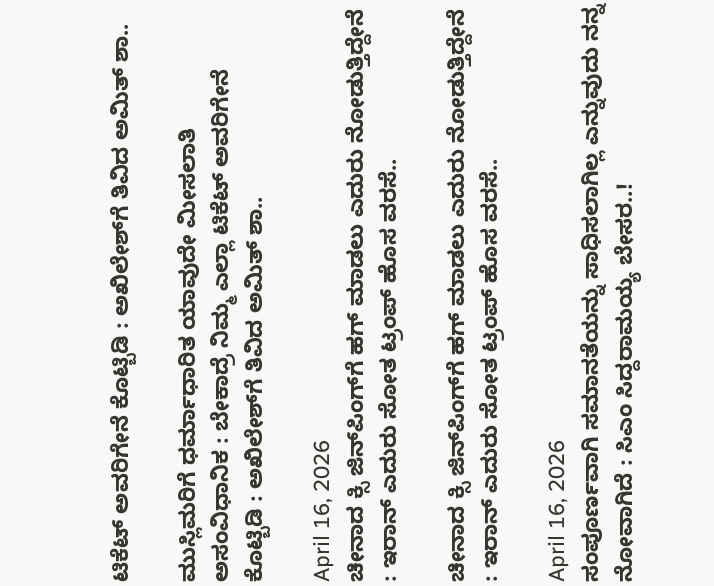ಟಿಕೆಟ್‌ ಅವರಿಗೇನೆ ಕೊಟ್ಬಿಡಿ : ಅಖಿಲೇಶ್‌ಗೆ ತಿವಿದ ಅಮಿತ್ ಶಾ..

ಮುಸ್ಲಿಮರಿಗೆ ಧರ್ಮಾಧಾರಿತ ಯಾವುದೇ ಮೀಸಲಾತಿ ಅಸಂವಿಧಾನಿಕ : ಬೇಕಾದ್ರೆ ನಿಮ್ಮ ಎಲ್ಲಾ ಟಿಕೆಟ್‌ ಅವರಿಗೇನೆ ಕೊಟ್ಬಿಡಿ : ಅಖಿಲೇಶ್‌ಗೆ ತಿವಿದ ಅಮಿತ್ ಶಾ..

April 16, 2026
ಚೀನಾದ ಕ್ಸಿ ಜಿನ್‌ಪಿಂಗ್‌ಗೆ ಹಗ್‌ ಮಾಡಲು ಎದುರು ನೋಡುತ್ತಿದ್ದೇನೆ : ಇರಾನ್‌ ಎದುರು ಸೋತ ಟ್ರಂಪ್‌ ಹೊಸ ವರಸೆ..

ಚೀನಾದ ಕ್ಸಿ ಜಿನ್‌ಪಿಂಗ್‌ಗೆ ಹಗ್‌ ಮಾಡಲು ಎದುರು ನೋಡುತ್ತಿದ್ದೇನೆ : ಇರಾನ್‌ ಎದುರು ಸೋತ ಟ್ರಂಪ್‌ ಹೊಸ ವರಸೆ..

April 16, 2026
ಸಂಪೂರ್ಣವಾಗಿ ಸಮಾನತೆಯನ್ನು ಸಾಧಿಸಲಾಗಿಲ್ಲ ಎನ್ನುವುದು ನನ್ನ ನೋವಾಗಿದೆ : ಸಿಎಂ ಸಿದ್ದರಾಮಯ್ಯ ಬೇಸರ..!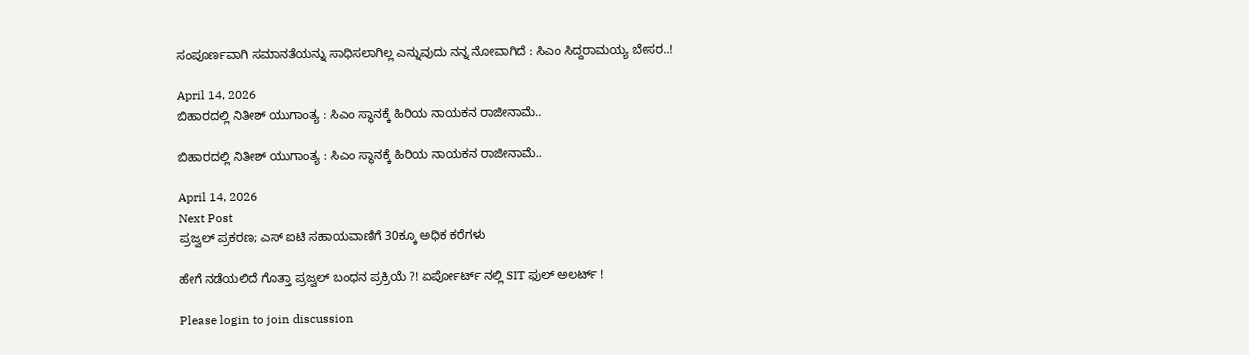ಸಂಪೂರ್ಣವಾಗಿ ಸಮಾನತೆಯನ್ನು ಸಾಧಿಸಲಾಗಿಲ್ಲ ಎನ್ನುವುದು ನನ್ನ ನೋವಾಗಿದೆ : ಸಿಎಂ ಸಿದ್ದರಾಮಯ್ಯ ಬೇಸರ..!

April 14, 2026
ಬಿಹಾರದಲ್ಲಿ ನಿತೀಶ್‌ ಯುಗಾಂತ್ಯ : ಸಿಎಂ ಸ್ಥಾನಕ್ಕೆ ಹಿರಿಯ ನಾಯಕನ ರಾಜೀನಾಮೆ..

ಬಿಹಾರದಲ್ಲಿ ನಿತೀಶ್‌ ಯುಗಾಂತ್ಯ : ಸಿಎಂ ಸ್ಥಾನಕ್ಕೆ ಹಿರಿಯ ನಾಯಕನ ರಾಜೀನಾಮೆ..

April 14, 2026
Next Post
ಪ್ರಜ್ವಲ್ ಪ್ರಕರಣ; ಎಸ್ ಐಟಿ ಸಹಾಯವಾಣಿಗೆ 30ಕ್ಕೂ ಅಧಿಕ ಕರೆಗಳು

ಹೇಗೆ ನಡೆಯಲಿದೆ ಗೊತ್ತಾ ಪ್ರಜ್ವಲ್ ಬಂಧನ ಪ್ರಕ್ರಿಯೆ ?! ಏರ್ಪೋರ್ಟ್ ನಲ್ಲಿ SIT ಫುಲ್ ಅಲರ್ಟ್ !

Please login to join discussion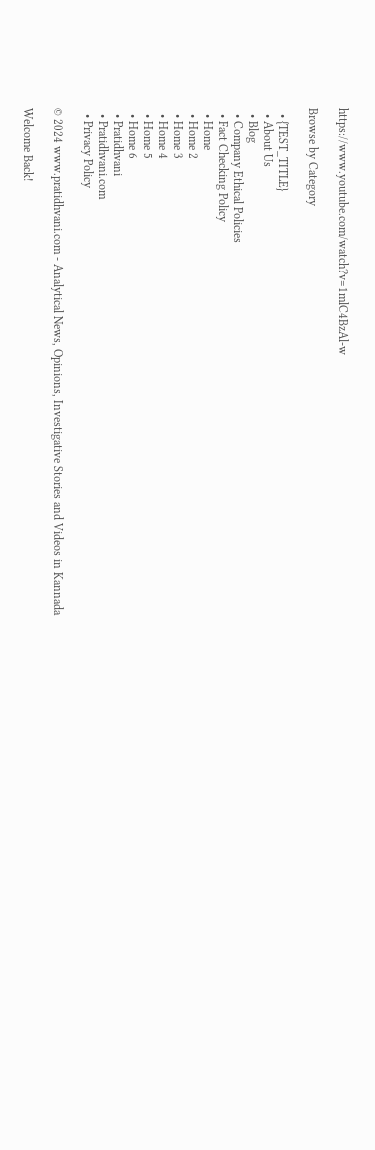https://www.youtube.com/watch?v=1mlC4BzAl-w

Browse by Category

  • {TEST_TITLE}
  • About Us
  • Blog
  • Company Ethical Policies
  • Fact Checking Policy
  • Home
  • Home 2
  • Home 3
  • Home 4
  • Home 5
  • Home 6
  • Pratidhvani
  • Pratidhvani.com
  • Privacy Policy

© 2024 www.pratidhvani.com - Analytical News, Opinions, Investigative Stories and Videos in Kannada

Welcome Back!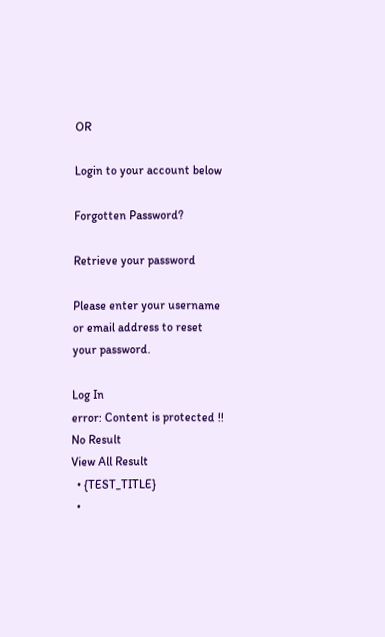OR

Login to your account below

Forgotten Password?

Retrieve your password

Please enter your username or email address to reset your password.

Log In
error: Content is protected !!
No Result
View All Result
  • {TEST_TITLE}
  •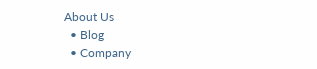About Us
  • Blog
  • Company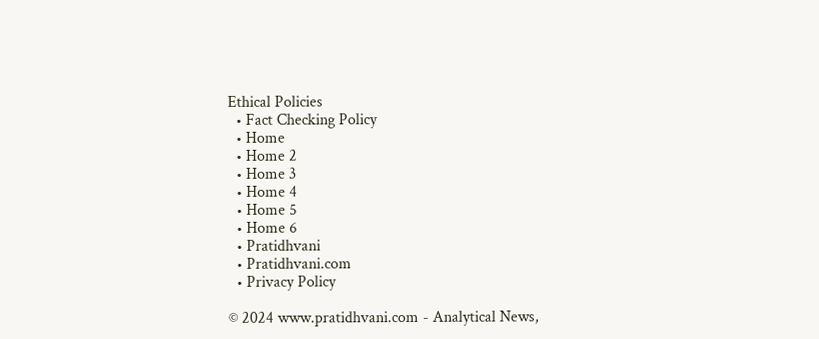Ethical Policies
  • Fact Checking Policy
  • Home
  • Home 2
  • Home 3
  • Home 4
  • Home 5
  • Home 6
  • Pratidhvani
  • Pratidhvani.com
  • Privacy Policy

© 2024 www.pratidhvani.com - Analytical News,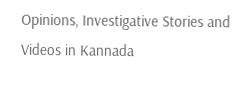Opinions, Investigative Stories and Videos in Kannada